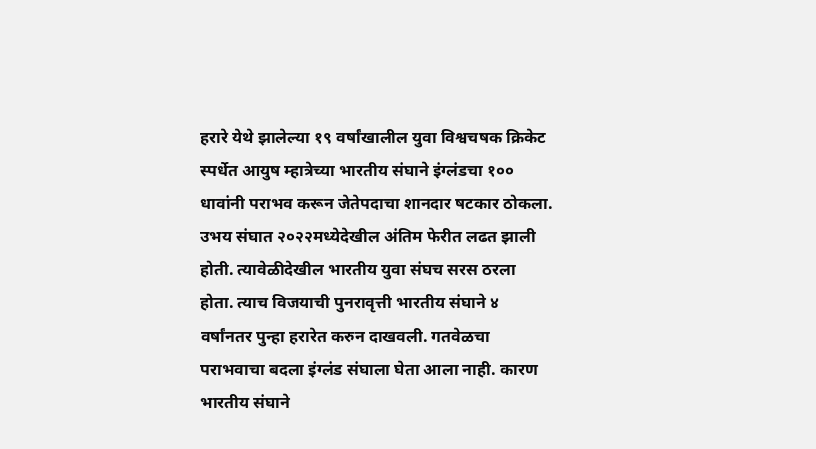हरारे येथे झालेल्या १९ वर्षांखालील युवा विश्वचषक क्रिकेट स्पर्धेत आयुष म्हात्रेच्या भारतीय संघाने इंग्लंडचा १०० धावांनी पराभव करून जेतेपदाचा शानदार षटकार ठोकला. उभय संघात २०२२मध्येदेखील अंतिम फेरीत लढत झाली होती. त्यावेळीदेखील भारतीय युवा संघच सरस ठरला होता. त्याच विजयाची पुनरावृत्ती भारतीय संघाने ४ वर्षांनतर पुन्हा हरारेत करुन दाखवली. गतवेळचा पराभवाचा बदला इंग्लंड संघाला घेता आला नाही. कारण भारतीय संघाने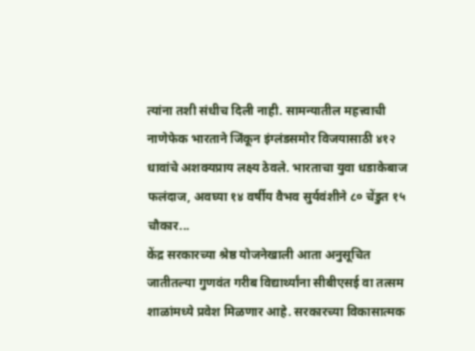त्यांना तशी संधीच दिली नाही. सामन्यातील महत्त्वाची नाणेफेक भारताने जिंकून इंग्लंडसमोर विजयासाठी ४१२ धावांचे अशक्यप्राय लक्ष्य ठेवले. भारताचा युवा धडाकेबाज फलंदाज, अवघ्या १४ वर्षीय वैभव सुर्यवंशीने ८० चेंडुत १५ चौकार...
केंद्र सरकारच्या श्रेष्ठ योजनेखाली आता अनुसूचित जातीतल्या गुणवंत गरीब विद्यार्थ्यांना सीबीएसई वा तत्सम शाळांमध्ये प्रवेश मिळणार आहे. सरकारच्या विकासात्मक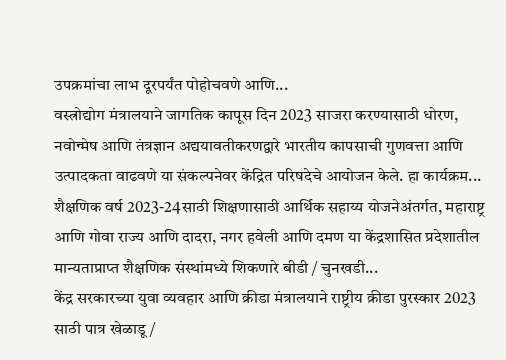उपक्रमांचा लाभ दूरपर्यंत पोहोचवणे आणि...
वस्त्रोद्योग मंत्रालयाने जागतिक कापूस दिन 2023 साजरा करण्यासाठी धोरण, नवोन्मेष आणि तंत्रज्ञान अद्ययावतीकरणद्वारे भारतीय कापसाची गुणवत्ता आणि उत्पादकता वाढवणे या संकल्पनेवर केंद्रित परिषदेचे आयोजन केले. हा कार्यक्रम...
शैक्षणिक वर्ष 2023-24साठी शिक्षणासाठी आर्थिक सहाय्य योजनेअंतर्गत, महाराष्ट्र आणि गोवा राज्य आणि दादरा, नगर हवेली आणि दमण या केंद्रशासित प्रदेशातील मान्यताप्राप्त शैक्षणिक संस्थांमध्ये शिकणारे बीडी / चुनखडी...
केंद्र सरकारच्या युवा व्यवहार आणि क्रीडा मंत्रालयाने राष्ट्रीय क्रीडा पुरस्कार 2023 साठी पात्र खेळाडू/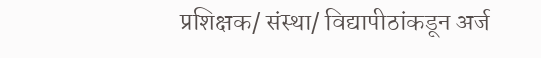प्रशिक्षक/ संस्था/ विद्यापीठांकडून अर्ज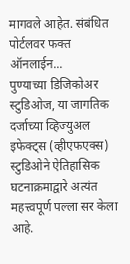मागवले आहेत. संबंधित पोर्टलवर फक्त ऑनलाईन...
पुण्याच्या डिजिकोअर स्टुडिओज, या जागतिक दर्जाच्या व्हिज्युअल इफेक्ट्स (व्हीएफएक्स) स्टुडिओने ऐतिहासिक घटनाक्रमाद्वारे अत्यंत महत्त्वपूर्ण पल्ला सर केला आहे.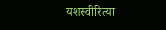यशस्वीरित्या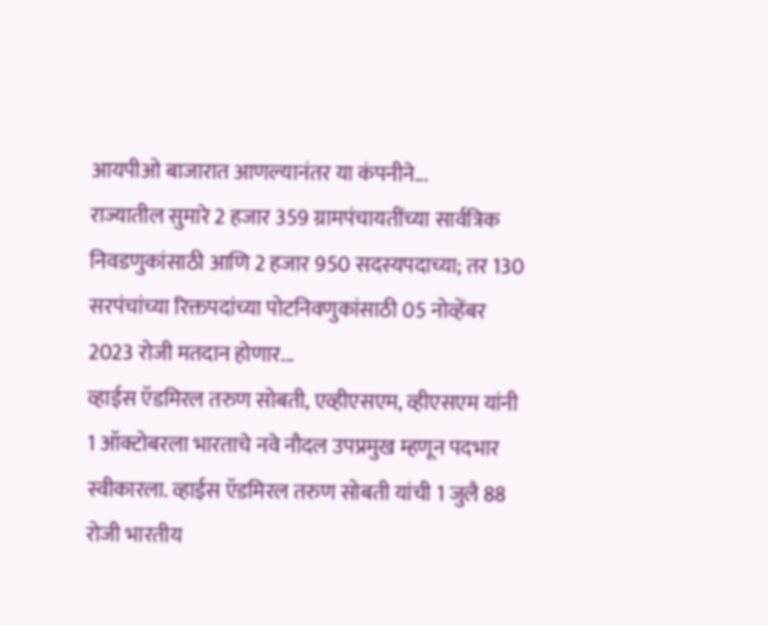आयपीओ बाजारात आणल्यानंतर या कंपनीने...
राज्यातील सुमारे 2 हजार 359 ग्रामपंचायतींच्या सार्वत्रिक निवडणुकांसाठी आणि 2 हजार 950 सदस्यपदाच्या; तर 130 सरपंचांच्या रिक्तपदांच्या पोटनिवणुकांसाठी 05 नोव्हेंबर 2023 रोजी मतदान होणार...
व्हाईस ऍडमिरल तरुण सोबती, एव्हीएसएम, व्हीएसएम यांनी 1 ऑक्टोबरला भारताचे नवे नौदल उपप्रमुख म्हणून पदभार स्वीकारला. व्हाईस ऍडमिरल तरुण सोबती यांची 1 जुलै 88 रोजी भारतीय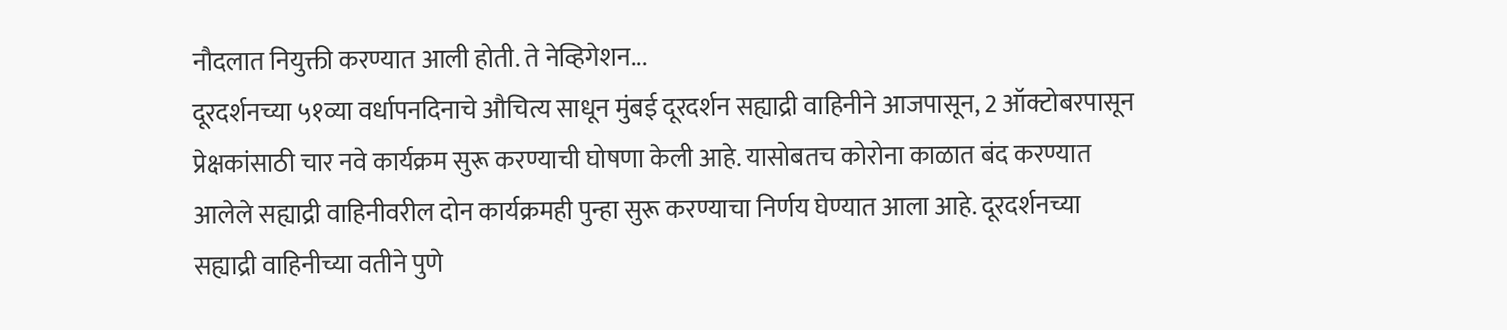नौदलात नियुक्ती करण्यात आली होती. ते नेव्हिगेशन...
दूरदर्शनच्या ५१व्या वर्धापनदिनाचे औचित्य साधून मुंबई दूरदर्शन सह्याद्री वाहिनीने आजपासून, 2 ऑक्टोबरपासून प्रेक्षकांसाठी चार नवे कार्यक्रम सुरू करण्याची घोषणा केली आहे. यासोबतच कोरोना काळात बंद करण्यात आलेले सह्याद्री वाहिनीवरील दोन कार्यक्रमही पुन्हा सुरू करण्याचा निर्णय घेण्यात आला आहे. दूरदर्शनच्या सह्याद्री वाहिनीच्या वतीने पुणे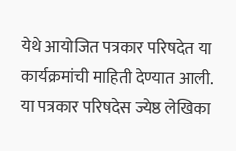येथे आयोजित पत्रकार परिषदेत या कार्यक्रमांची माहिती देण्यात आली.
या पत्रकार परिषदेस ज्येष्ठ लेखिका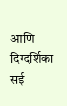आणि दिग्दर्शिका सई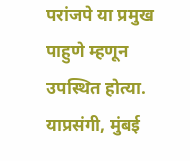परांजपे या प्रमुख पाहुणे म्हणून उपस्थित होत्या.
याप्रसंगी, मुंबई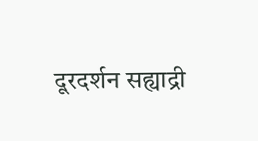दूरदर्शन सह्याद्री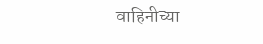वाहिनीच्या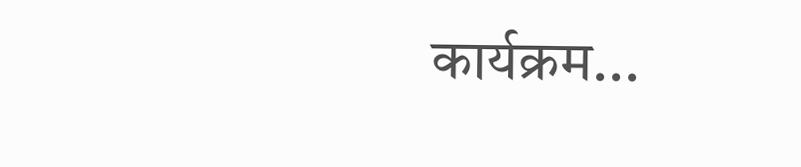कार्यक्रम...